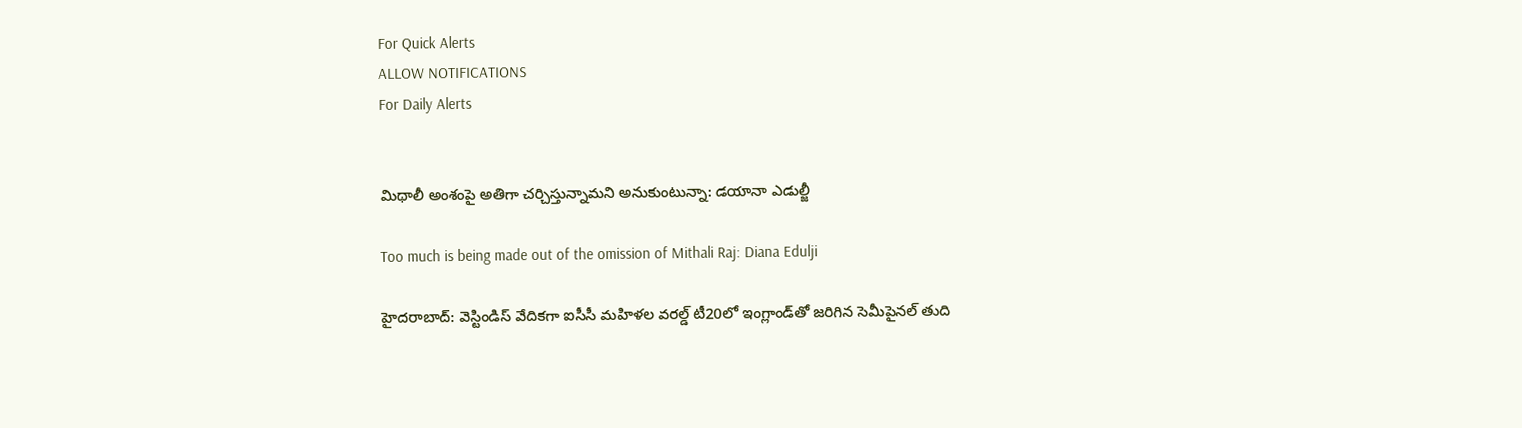For Quick Alerts
ALLOW NOTIFICATIONS
For Daily Alerts


మిథాలీ అంశంపై అతిగా చర్చిస్తున్నామని అనుకుంటున్నా: డయానా ఎడుల్జీ

Too much is being made out of the omission of Mithali Raj: Diana Edulji

హైదరాబాద్: వెస్టిండిస్ వేదికగా ఐసీసీ మహిళల వరల్డ్ టీ20లో ఇంగ్లాండ్‌తో జరిగిన సెమీపైనల్ తుది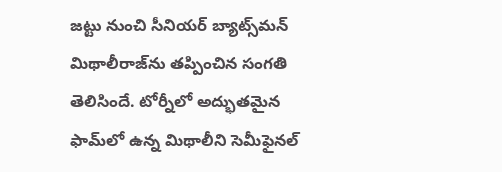జట్టు నుంచి సీనియర్ బ్యాట్స్‌మన్ మిథాలీరాజ్‌ను తప్పించిన సంగతి తెలిసిందే. టోర్నీలో అద్భుతమైన ఫామ్‌లో ఉన్న మిథాలీని సెమీఫైనల్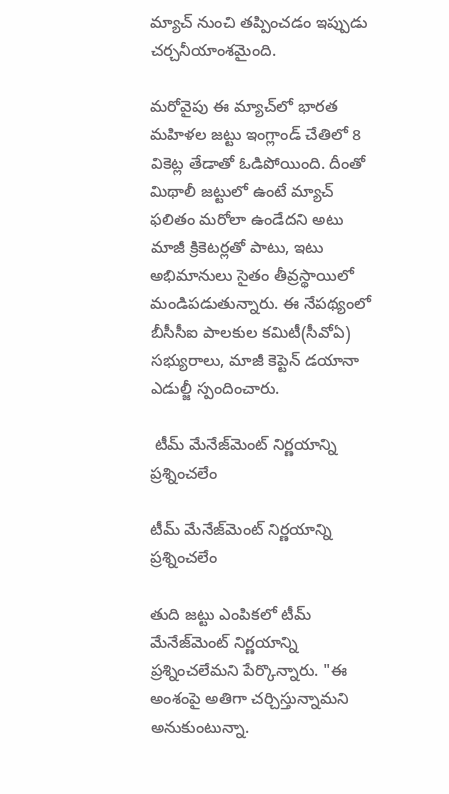మ్యాచ్ నుంచి తప్పించడం ఇప్పుడు చర్చనీయాంశమైంది.

మరోవైపు ఈ మ్యాచ్‌లో భారత మహిళల జట్టు ఇంగ్లాండ్ చేతిలో 8 వికెట్ల తేడాతో ఓడిపోయింది. దీంతో మిథాలీ జట్టులో ఉంటే మ్యాచ్ ఫలితం మరోలా ఉండేదని అటు మాజీ క్రికెటర్లతో పాటు, ఇటు అభిమానులు సైతం తీవ్రస్థాయిలో మండిపడుతున్నారు. ఈ నేపథ్యంలో బీసీసీఐ పాలకుల కమిటీ(సీవోఏ) సభ్యురాలు, మాజీ కెప్టెన్ డయానా ఎడుల్జీ స్పందించారు.

 టీమ్‌ మేనేజ్‌మెంట్ నిర్ణయాన్ని ప్రశ్నించలేం

టీమ్‌ మేనేజ్‌మెంట్ నిర్ణయాన్ని ప్రశ్నించలేం

తుది జట్టు ఎంపికలో టీమ్‌ మేనేజ్‌మెంట్ నిర్ణయాన్ని ప్రశ్నించలేమని పేర్కొన్నారు. "ఈ అంశంపై అతిగా చర్చిస్తున్నామని అనుకుంటున్నా.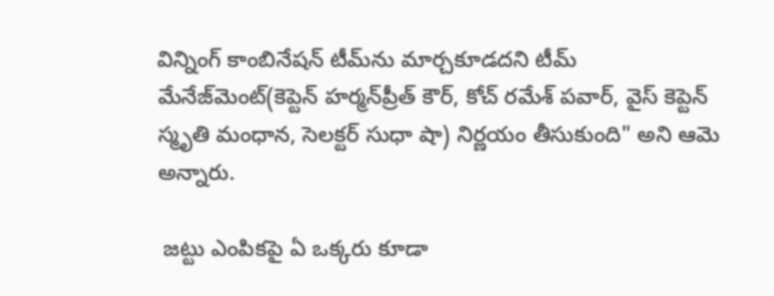విన్నింగ్ కాంబినేషన్ టీమ్‌ను మార్చకూడదని టీమ్ మేనేజ్‌మెంట్(కెప్టెన్ హర్మన్‌ప్రీత్ కౌర్, కోచ్ రమేశ్ పవార్, వైస్ కెప్టెన్ స్మృతి మంధాన, సెలక్టర్ సుధా షా) నిర్ణయం తీసుకుంది" అని ఆమె అన్నారు.

 జట్టు ఎంపికపై ఏ ఒక్కరు కూడా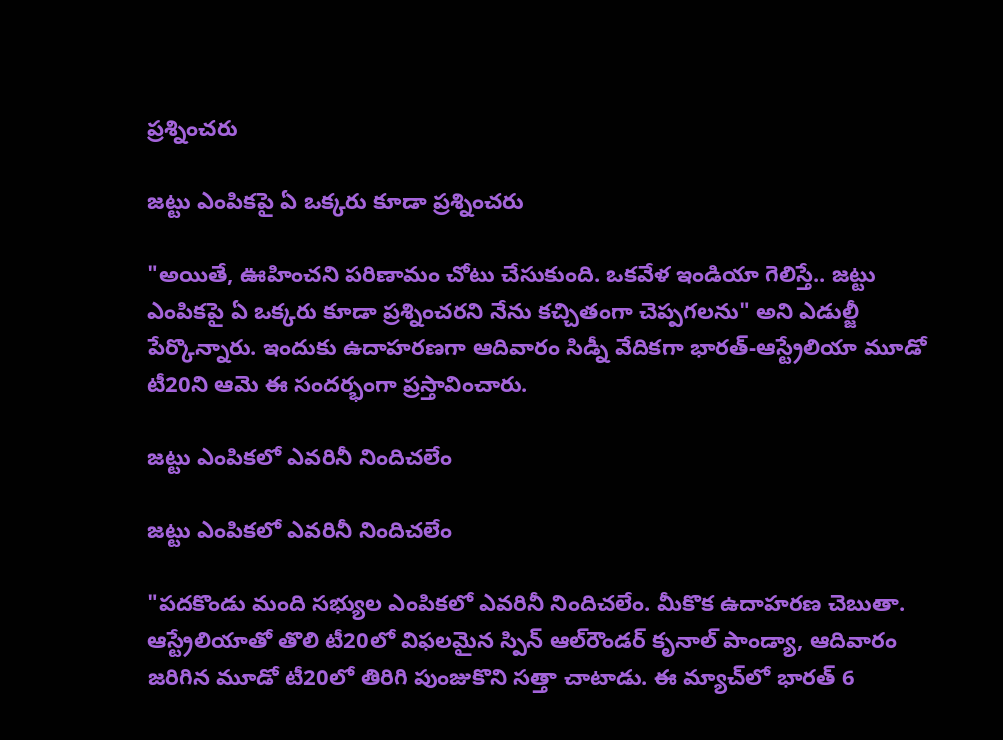ప్రశ్నించరు

జట్టు ఎంపికపై ఏ ఒక్కరు కూడా ప్రశ్నించరు

"అయితే, ఊహించని పరిణామం చోటు చేసుకుంది. ఒకవేళ ఇండియా గెలిస్తే.. జట్టు ఎంపికపై ఏ ఒక్కరు కూడా ప్రశ్నించరని నేను కచ్చితంగా చెప్పగలను" అని ఎడుల్జీ పేర్కొన్నారు. ఇందుకు ఉదాహరణగా ఆదివారం సిడ్నీ వేదికగా భారత్-ఆస్ట్రేలియా మూడో టీ20ని ఆమె ఈ సందర్భంగా ప్రస్తావించారు.

జట్టు ఎంపికలో ఎవరినీ నిందిచలేం

జట్టు ఎంపికలో ఎవరినీ నిందిచలేం

"పదకొండు మంది సభ్యుల ఎంపికలో ఎవరినీ నిందిచలేం. మీకొక ఉదాహరణ చెబుతా. ఆస్ట్రేలియాతో తొలి టీ20లో విఫలమైన స్పిన్ ఆల్‌రౌండర్ కృనాల్ పాండ్యా, ఆదివారం జరిగిన మూడో టీ20లో తిరిగి పుంజుకొని సత్తా చాటాడు. ఈ మ్యాచ్‌లో భారత్ 6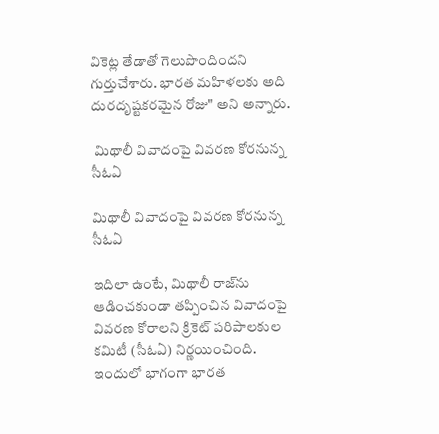వికెట్ల తేడాతో గెలుపొందిందని గుర్తుచేశారు. భారత మహిళలకు అది దురదృష్టకరమైన రోజు" అని అన్నారు.

 మిథాలీ వివాదంపై వివరణ కోరనున్న సీఓఏ

మిథాలీ వివాదంపై వివరణ కోరనున్న సీఓఏ

ఇదిలా ఉంటే, మిథాలీ రాజ్‌ను ఆడించకుండా తప్పించిన వివాదంపై వివరణ కోరాలని క్రికెట్‌ పరిపాలకుల కమిటీ (సీఓఏ) నిర్ణయించింది. ఇందులో భాగంగా భారత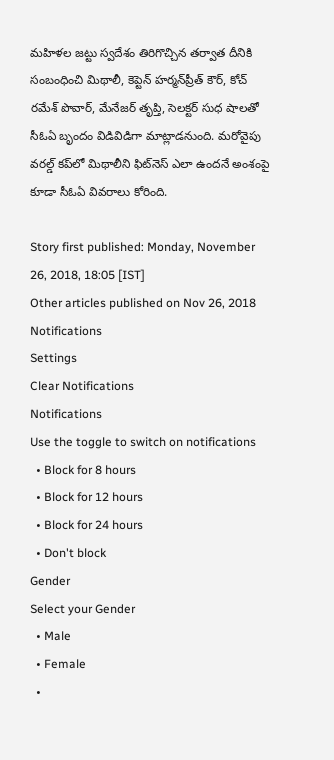మహిళల జట్టు స్వదేశం తిరిగొచ్చిన తర్వాత దీనికి సంబంధించి మిథాలీ, కెప్టెన్‌ హర్మన్‌ప్రీత్‌ కౌర్, కోచ్‌ రమేశ్‌ పొవార్, మేనేజర్‌ తృప్తి, సెలక్టర్‌ సుధ షాలతో సీఓఏ బృందం విడివిడిగా మాట్లాడనుంది. మరోవైపు వరల్డ్ కప్‌లో మిథాలీని ఫిట్‌నెస్‌ ఎలా ఉందనే అంశంపై కూడా సీఓఏ వివరాలు కోరింది.

Story first published: Monday, November 26, 2018, 18:05 [IST]
Other articles published on Nov 26, 2018
Notifications
Settings
Clear Notifications
Notifications
Use the toggle to switch on notifications
  • Block for 8 hours
  • Block for 12 hours
  • Block for 24 hours
  • Don't block
Gender
Select your Gender
  • Male
  • Female
  •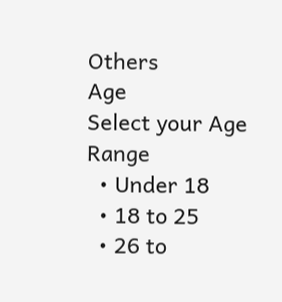Others
Age
Select your Age Range
  • Under 18
  • 18 to 25
  • 26 to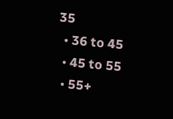35
  • 36 to 45
  • 45 to 55
  • 55+